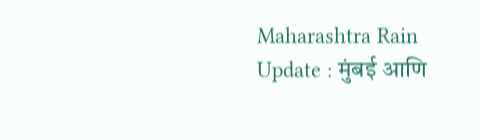Maharashtra Rain Update : मुंबई आणि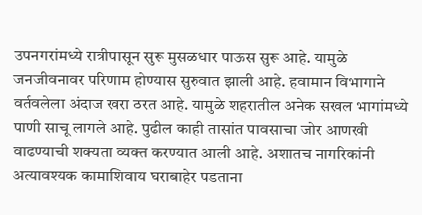उपनगरांमध्ये रात्रीपासून सुरू मुसळधार पाऊस सुरू आहे. यामुळे जनजीवनावर परिणाम होण्यास सुरुवात झाली आहे. हवामान विभागाने वर्तवलेला अंदाज खरा ठरत आहे. यामुळे शहरातील अनेक सखल भागांमध्ये पाणी साचू लागले आहे. पुढील काही तासांत पावसाचा जोर आणखी वाढण्याची शक्यता व्यक्त करण्यात आली आहे. अशातच नागरिकांनी अत्यावश्यक कामाशिवाय घराबाहेर पडताना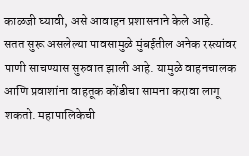काळजी घ्यावी, असे आवाहन प्रशासनाने केले आहे.
सतत सुरू असलेल्या पावसामुळे मुंबईतील अनेक रस्त्यांवर पाणी साचण्यास सुरुवात झाली आहे. यामुळे वाहनचालक आणि प्रवाशांना वाहतूक कोंडीचा सामना करावा लागू शकतो. महापालिकेची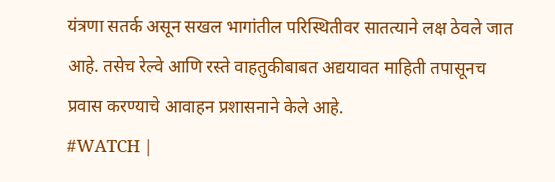यंत्रणा सतर्क असून सखल भागांतील परिस्थितीवर सातत्याने लक्ष ठेवले जात आहे. तसेच रेल्वे आणि रस्ते वाहतुकीबाबत अद्ययावत माहिती तपासूनच प्रवास करण्याचे आवाहन प्रशासनाने केले आहे.
#WATCH |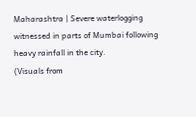Maharashtra | Severe waterlogging witnessed in parts of Mumbai following heavy rainfall in the city.
(Visuals from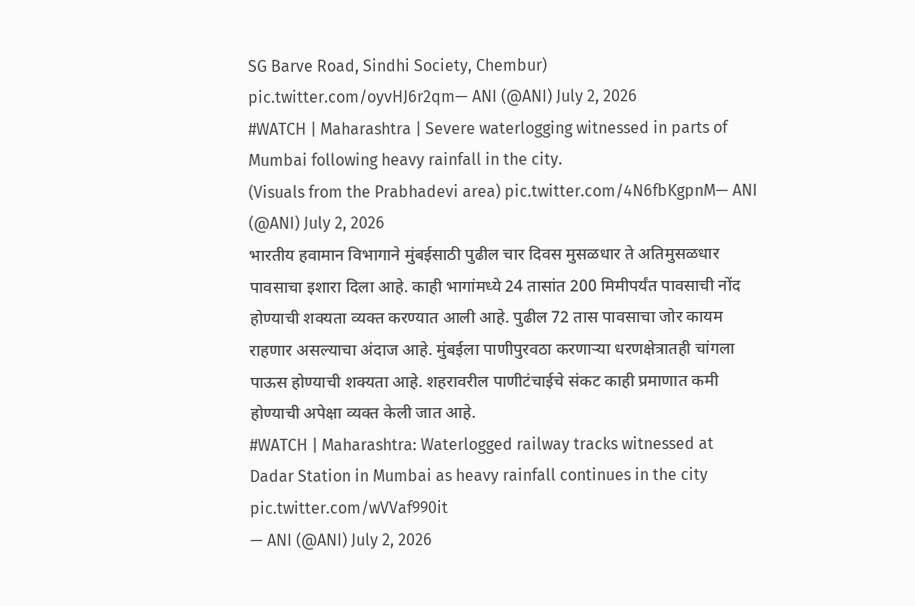SG Barve Road, Sindhi Society, Chembur) pic.twitter.com/oyvHJ6r2qm— ANI (@ANI) July 2, 2026
#WATCH | Maharashtra | Severe waterlogging witnessed in parts of Mumbai following heavy rainfall in the city.
(Visuals from the Prabhadevi area) pic.twitter.com/4N6fbKgpnM— ANI (@ANI) July 2, 2026
भारतीय हवामान विभागाने मुंबईसाठी पुढील चार दिवस मुसळधार ते अतिमुसळधार पावसाचा इशारा दिला आहे. काही भागांमध्ये 24 तासांत 200 मिमीपर्यंत पावसाची नोंद होण्याची शक्यता व्यक्त करण्यात आली आहे. पुढील 72 तास पावसाचा जोर कायम राहणार असल्याचा अंदाज आहे. मुंबईला पाणीपुरवठा करणाऱ्या धरणक्षेत्रातही चांगला पाऊस होण्याची शक्यता आहे. शहरावरील पाणीटंचाईचे संकट काही प्रमाणात कमी होण्याची अपेक्षा व्यक्त केली जात आहे.
#WATCH | Maharashtra: Waterlogged railway tracks witnessed at Dadar Station in Mumbai as heavy rainfall continues in the city pic.twitter.com/wVVaf990it
— ANI (@ANI) July 2, 2026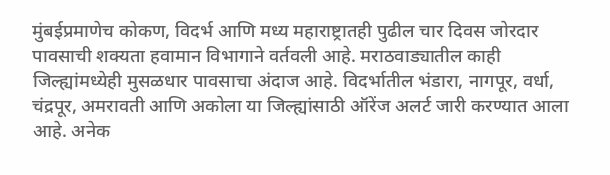मुंबईप्रमाणेच कोकण, विदर्भ आणि मध्य महाराष्ट्रातही पुढील चार दिवस जोरदार पावसाची शक्यता हवामान विभागाने वर्तवली आहे. मराठवाड्यातील काही जिल्ह्यांमध्येही मुसळधार पावसाचा अंदाज आहे. विदर्भातील भंडारा, नागपूर, वर्धा, चंद्रपूर, अमरावती आणि अकोला या जिल्ह्यांसाठी ऑरेंज अलर्ट जारी करण्यात आला आहे. अनेक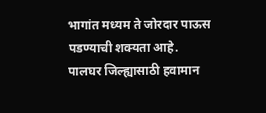भागांत मध्यम ते जोरदार पाऊस पडण्याची शक्यता आहे.
पालघर जिल्ह्यासाठी हवामान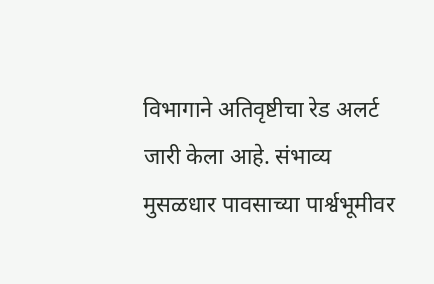विभागाने अतिवृष्टीचा रेड अलर्ट जारी केला आहे. संभाव्य मुसळधार पावसाच्या पार्श्वभूमीवर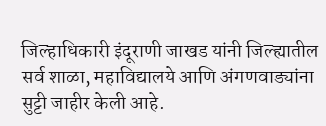जिल्हाधिकारी इंदूराणी जाखड यांनी जिल्ह्यातील सर्व शाळा, महाविद्यालये आणि अंगणवाड्यांना सुट्टी जाहीर केली आहे.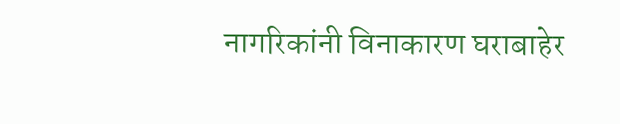नागरिकांनी विनाकारण घराबाहेर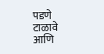पडणे टाळावे आणि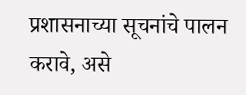प्रशासनाच्या सूचनांचे पालन करावे, असे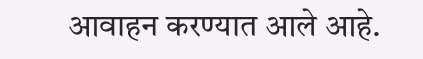आवाहन करण्यात आले आहे.